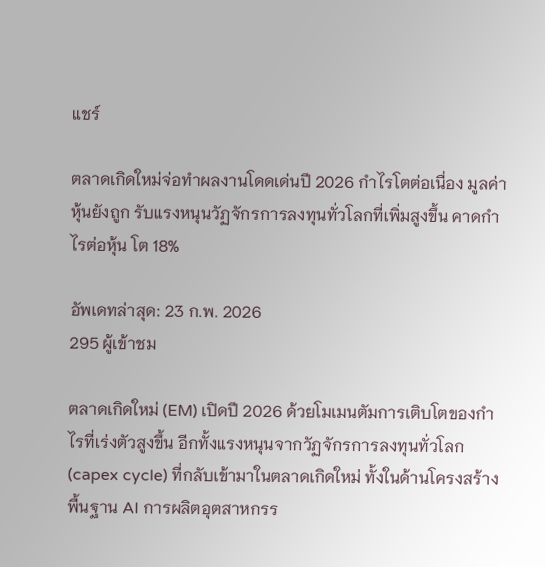แชร์

ตลาดเกิดใหม่จ่อทำผลงานโดดเด่นปี 2026 กำไรโตต่อเนื่อง มูลค่าหุ้นยังถูก รับแรงหนุนวัฏจักรการลงทุนทั่วโลกที่เพิ่มสูงขึ้น คาดกำไรต่อหุ้น โต 18%

อัพเดทล่าสุด: 23 ก.พ. 2026
295 ผู้เข้าชม

ตลาดเกิดใหม่ (EM) เปิดปี 2026 ด้วยโมเมนตัมการเติบโตของกำไรที่เร่งตัวสูงขึ้น อีกทั้งแรงหนุนจากวัฏจักรการลงทุนทั่วโลก (capex cycle) ที่กลับเข้ามาในตลาดเกิดใหม่ ทั้งในด้านโครงสร้างพื้นฐาน AI การผลิตอุตสาหกรร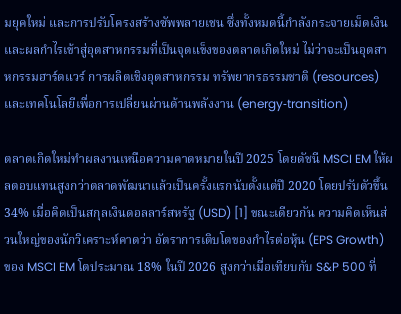มยุคใหม่ และการปรับโครงสร้างซัพพลายเชน ซึ่งทั้งหมดนี้กำลังกระจายเม็ดเงินและผลกำไรเข้าสู่อุตสาหกรรมที่เป็นจุดแข็งของตลาดเกิดใหม่ ไม่ว่าจะเป็นอุตสาหกรรมฮาร์ดแวร์ การผลิตเชิงอุตสาหกรรม ทรัพยากรธรรมชาติ (resources) และเทคโนโลยีเพื่อการเปลี่ยนผ่านด้านพลังงาน (energy‑transition)

ตลาดเกิดใหม่ทำผลงานเหนือความคาดหมายในปี 2025 โดยดัชนี MSCI EM ให้ผลตอบแทนสูงกว่าตลาดพัฒนาแล้วเป็นครั้งแรกนับตั้งแต่ปี 2020 โดยปรับตัวขึ้น 34% เมื่อคิดเป็นสกุลเงินดอลลาร์สหรัฐ (USD) [1] ขณะเดียวกัน ความคิดเห็นส่วนใหญ่ของนักวิเคราะห์คาดว่า อัตราการเติบโตของกำไรต่อหุ้น (EPS Growth) ของ MSCI EM โตประมาณ 18% ในปี 2026 สูงกว่าเมื่อเทียบกับ S&P 500 ที่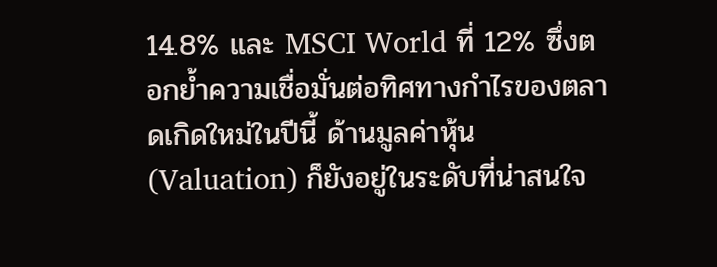14.8% และ MSCI World ที่ 12% ซึ่งตอกย้ำความเชื่อมั่นต่อทิศทางกำไรของตลาดเกิดใหม่ในปีนี้ ด้านมูลค่าหุ้น (Valuation) ก็ยังอยู่ในระดับที่น่าสนใจ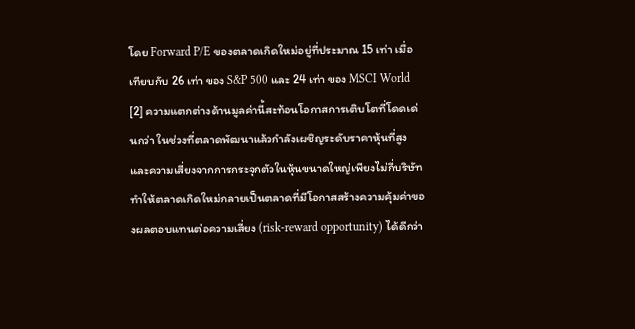โดย Forward P/E ของตลาดเกิดใหม่อยู่ที่ประมาณ 15 เท่า เมื่อเทียบกับ 26 เท่า ของ S&P 500 และ 24 เท่า ของ MSCI World [2] ความแตกต่างด้านมูลค่านี้สะท้อนโอกาสการเติบโตที่โดดเด่นกว่า ในช่วงที่ตลาดพัฒนาแล้วกำลังเผชิญระดับราคาหุ้นที่สูงและความเสี่ยงจากการกระจุกตัวในหุ้นขนาดใหญ่เพียงไม่กี่บริษัท ทำให้ตลาดเกิดใหม่กลายเป็นตลาดที่มีโอกาสสร้างความคุ้มค่าของผลตอบแทนต่อความเสี่ยง (risk‑reward opportunity) ได้ดีกว่า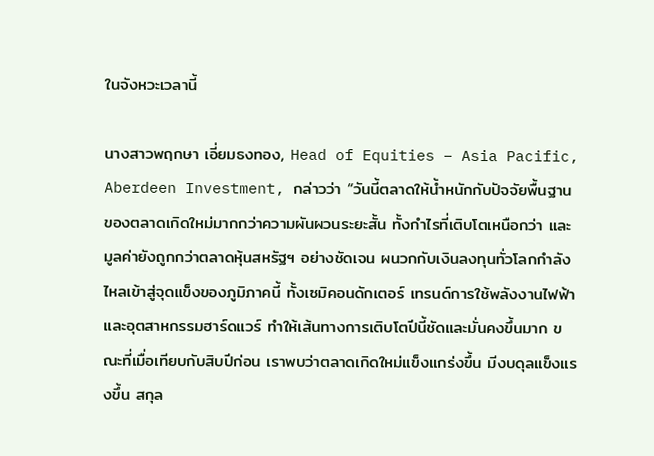ในจังหวะเวลานี้

นางสาวพฤกษา เอี่ยมธงทอง, Head of Equities – Asia Pacific, Aberdeen Investment, กล่าวว่า “วันนี้ตลาดให้น้ำหนักกับปัจจัยพื้นฐานของตลาดเกิดใหม่มากกว่าความผันผวนระยะสั้น ทั้งกำไรที่เติบโตเหนือกว่า และมูลค่ายังถูกกว่าตลาดหุ้นสหรัฐฯ อย่างชัดเจน ผนวกกับเงินลงทุนทั่วโลกกำลังไหลเข้าสู่จุดแข็งของภูมิภาคนี้ ทั้งเซมิคอนดักเตอร์ เทรนด์การใช้พลังงานไฟฟ้าและอุตสาหกรรมฮาร์ดแวร์ ทำให้เส้นทางการเติบโตปีนี้ชัดและมั่นคงขึ้นมาก ขณะที่เมื่อเทียบกับสิบปีก่อน เราพบว่าตลาดเกิดใหม่แข็งแกร่งขึ้น มีงบดุลแข็งแรงขึ้น สกุล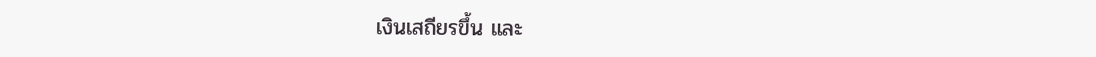เงินเสถียรขึ้น และ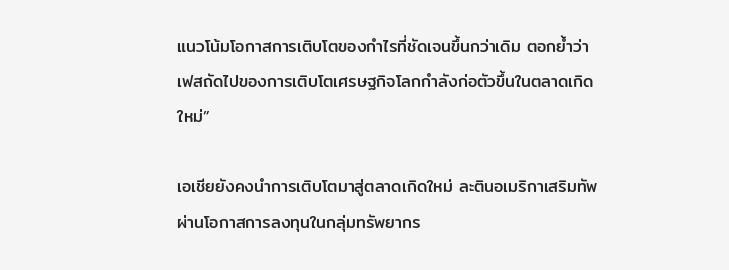แนวโน้มโอกาสการเติบโตของกำไรที่ชัดเจนขึ้นกว่าเดิม ตอกย้ำว่าเฟสถัดไปของการเติบโตเศรษฐกิจโลกกำลังก่อตัวขึ้นในตลาดเกิดใหม่”

เอเชียยังคงนำการเติบโตมาสู่ตลาดเกิดใหม่ ละตินอเมริกาเสริมทัพผ่านโอกาสการลงทุนในกลุ่มทรัพยากร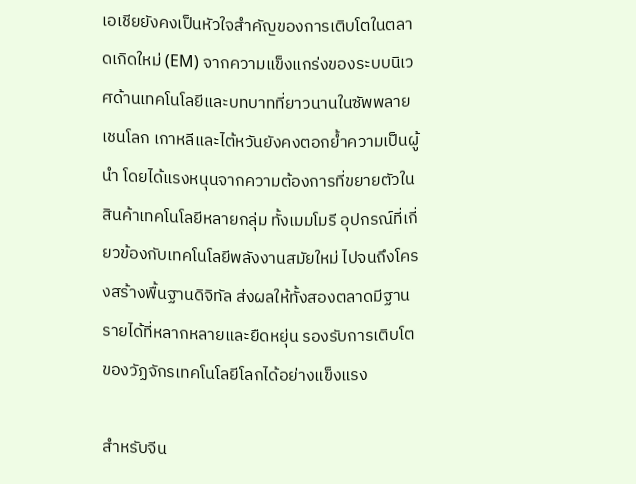เอเชียยังคงเป็นหัวใจสำคัญของการเติบโตในตลาดเกิดใหม่ (EM) จากความแข็งแกร่งของระบบนิเวศด้านเทคโนโลยีและบทบาทที่ยาวนานในซัพพลายเชนโลก เกาหลีและไต้หวันยังคงตอกย้ำความเป็นผู้นำ โดยได้แรงหนุนจากความต้องการที่ขยายตัวในสินค้าเทคโนโลยีหลายกลุ่ม ทั้งเมมโมรี อุปกรณ์ที่เกี่ยวข้องกับเทคโนโลยีพลังงานสมัยใหม่ ไปจนถึงโครงสร้างพื้นฐานดิจิทัล ส่งผลให้ทั้งสองตลาดมีฐานรายได้ที่หลากหลายและยืดหยุ่น รองรับการเติบโตของวัฏจักรเทคโนโลยีโลกได้อย่างแข็งแรง

สำหรับจีน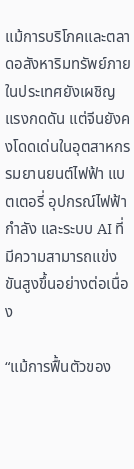แม้การบริโภคและตลาดอสังหาริมทรัพย์ภายในประเทศยังเผชิญแรงกดดัน แต่จีนยังคงโดดเด่นในอุตสาหกรรมยานยนต์ไฟฟ้า แบตเตอรี่ อุปกรณ์ไฟฟ้ากำลัง และระบบ AI ที่มีความสามารถแข่งขันสูงขึ้นอย่างต่อเนื่อง

“แม้การฟื้นตัวของ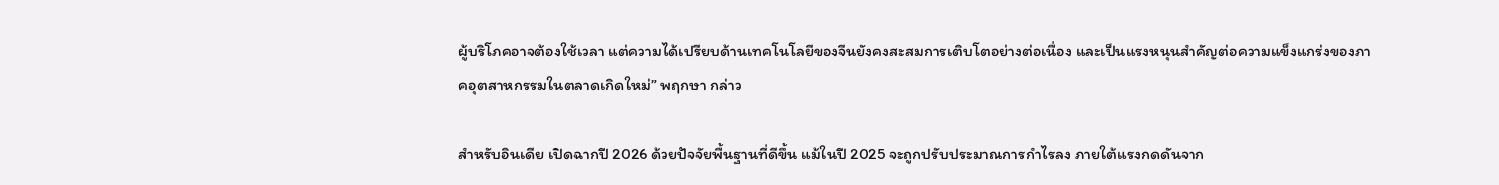ผู้บริโภคอาจต้องใช้เวลา แต่ความได้เปรียบด้านเทคโนโลยีของจีนยังคงสะสมการเติบโตอย่างต่อเนื่อง และเป็นแรงหนุนสำคัญต่อความแข็งแกร่งของภาคอุตสาหกรรมในตลาดเกิดใหม่” พฤกษา กล่าว

สำหรับอินเดีย เปิดฉากปี 2026 ด้วยปัจจัยพื้นฐานที่ดีขึ้น แม้ในปี 2025 จะถูกปรับประมาณการกำไรลง ภายใต้แรงกดดันจาก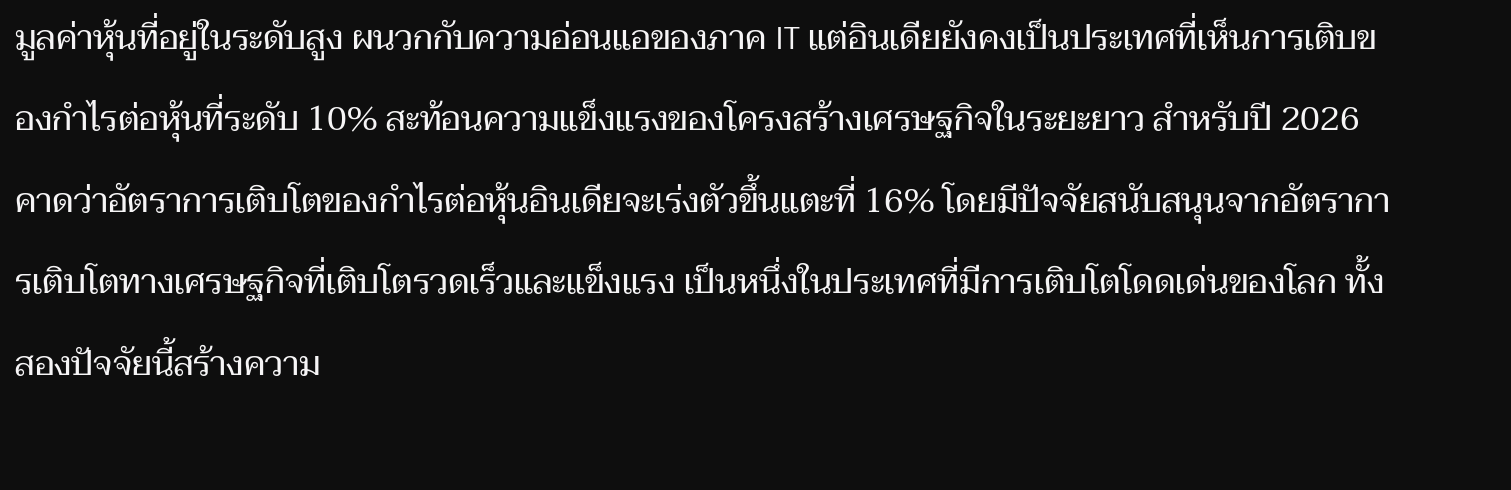มูลค่าหุ้นที่อยู่ในระดับสูง ผนวกกับความอ่อนแอของภาค IT แต่อินเดียยังคงเป็นประเทศที่เห็นการเติบของกำไรต่อหุ้นที่ระดับ 10% สะท้อนความแข็งแรงของโครงสร้างเศรษฐกิจในระยะยาว สำหรับปี 2026 คาดว่าอัตราการเติบโตของกำไรต่อหุ้นอินเดียจะเร่งตัวขึ้นแตะที่ 16% โดยมีปัจจัยสนับสนุนจากอัตราการเติบโตทางเศรษฐกิจที่เติบโตรวดเร็วและแข็งแรง เป็นหนึ่งในประเทศที่มีการเติบโตโดดเด่นของโลก ทั้งสองปัจจัยนี้สร้างความ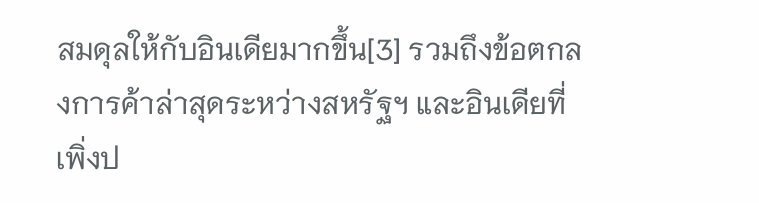สมดุลให้กับอินเดียมากขึ้น[3] รวมถึงข้อตกลงการค้าล่าสุดระหว่างสหรัฐฯ และอินเดียที่เพิ่งป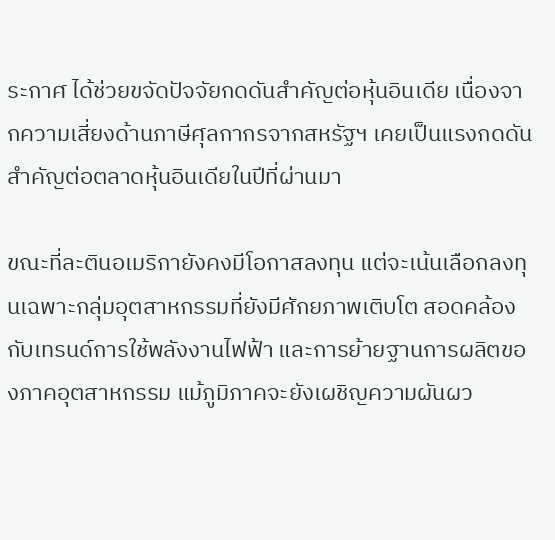ระกาศ ได้ช่วยขจัดปัจจัยกดดันสำคัญต่อหุ้นอินเดีย เนื่องจากความเสี่ยงด้านภาษีศุลกากรจากสหรัฐฯ เคยเป็นแรงกดดันสำคัญต่อตลาดหุ้นอินเดียในปีที่ผ่านมา

ขณะที่ละตินอเมริกายังคงมีโอกาสลงทุน แต่จะเน้นเลือกลงทุนเฉพาะกลุ่มอุตสาหกรรมที่ยังมีศักยภาพเติบโต สอดคล้องกับเทรนด์การใช้พลังงานไฟฟ้า และการย้ายฐานการผลิตของภาคอุตสาหกรรม แม้ภูมิภาคจะยังเผชิญความผันผว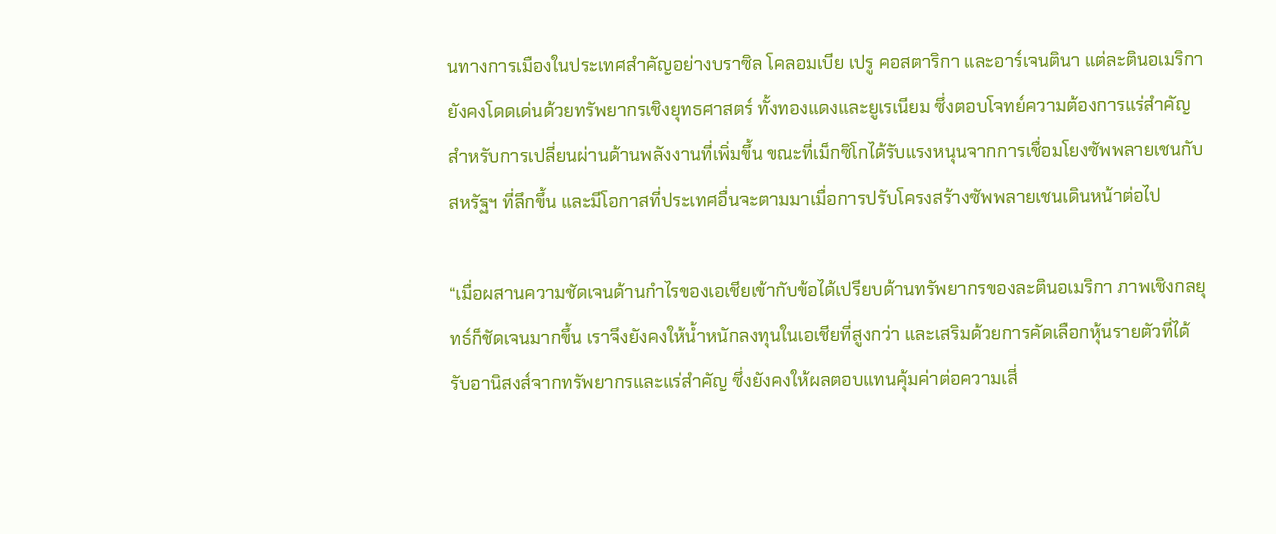นทางการเมืองในประเทศสำคัญอย่างบราซิล โคลอมเบีย เปรู คอสตาริกา และอาร์เจนตินา แต่ละตินอเมริกายังคงโดดเด่นด้วยทรัพยากรเชิงยุทธศาสตร์ ทั้งทองแดงและยูเรเนียม ซึ่งตอบโจทย์ความต้องการแร่สำคัญสำหรับการเปลี่ยนผ่านด้านพลังงานที่เพิ่มขึ้น ขณะที่เม็กซิโกได้รับแรงหนุนจากการเชื่อมโยงซัพพลายเชนกับสหรัฐฯ ที่ลึกขึ้น และมีโอกาสที่ประเทศอื่นจะตามมาเมื่อการปรับโครงสร้างซัพพลายเชนเดินหน้าต่อไป

“เมื่อผสานความชัดเจนด้านกำไรของเอเชียเข้ากับข้อได้เปรียบด้านทรัพยากรของละตินอเมริกา ภาพเชิงกลยุทธ์ก็ชัดเจนมากขึ้น เราจึงยังคงให้น้ำหนักลงทุนในเอเชียที่สูงกว่า และเสริมด้วยการคัดเลือกหุ้นรายตัวที่ได้รับอานิสงส์จากทรัพยากรและแร่สำคัญ ซึ่งยังคงให้ผลตอบแทนคุ้มค่าต่อความเสี่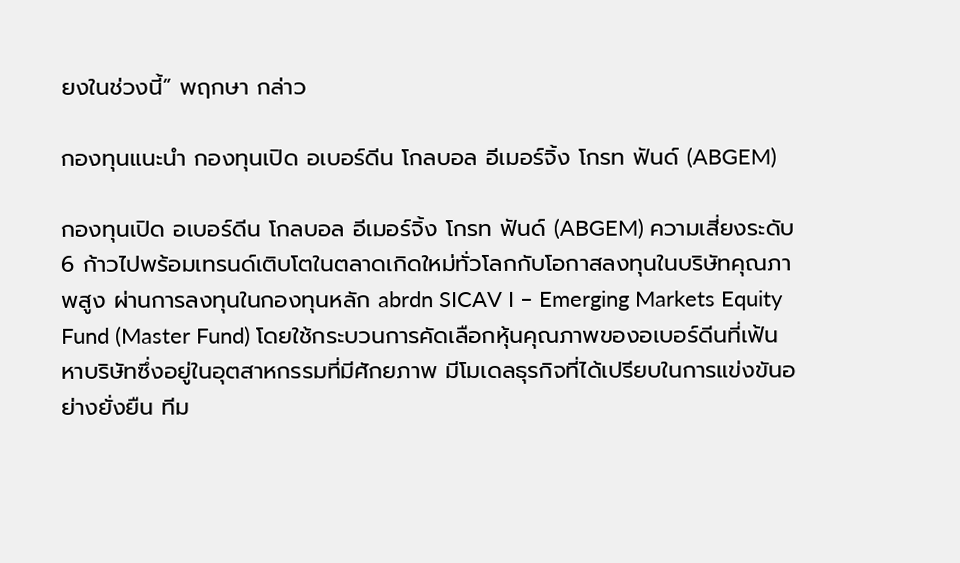ยงในช่วงนี้” พฤกษา กล่าว

กองทุนแนะนำ กองทุนเปิด อเบอร์ดีน โกลบอล อีเมอร์จิ้ง โกรท ฟันด์ (ABGEM)

กองทุนเปิด อเบอร์ดีน โกลบอล อีเมอร์จิ้ง โกรท ฟันด์ (ABGEM) ความเสี่ยงระดับ 6 ก้าวไปพร้อมเทรนด์เติบโตในตลาดเกิดใหม่ทั่วโลกกับโอกาสลงทุนในบริษัทคุณภาพสูง ผ่านการลงทุนในกองทุนหลัก abrdn SICAV I – Emerging Markets Equity Fund (Master Fund) โดยใช้กระบวนการคัดเลือกหุ้นคุณภาพของอเบอร์ดีนที่เฟ้นหาบริษัทซึ่งอยู่ในอุตสาหกรรมที่มีศักยภาพ มีโมเดลธุรกิจที่ได้เปรียบในการแข่งขันอย่างยั่งยืน ทีม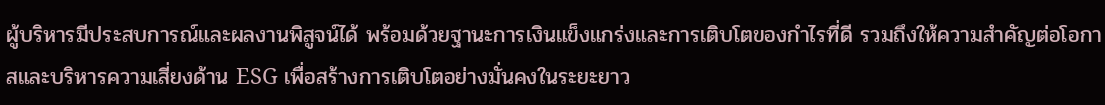ผู้บริหารมีประสบการณ์และผลงานพิสูจน์ได้ พร้อมด้วยฐานะการเงินแข็งแกร่งและการเติบโตของกำไรที่ดี รวมถึงให้ความสำคัญต่อโอกาสและบริหารความเสี่ยงด้าน ESG เพื่อสร้างการเติบโตอย่างมั่นคงในระยะยาว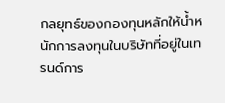กลยุทธ์ของกองทุนหลักให้น้ำหนักการลงทุนในบริษัทที่อยู่ในเทรนด์การ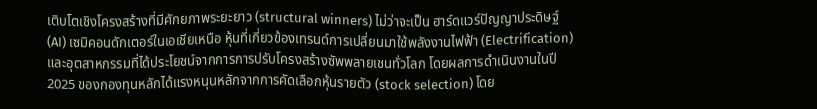เติบโตเชิงโครงสร้างที่มีศักยภาพระยะยาว (structural winners) ไม่ว่าจะเป็น ฮาร์ดแวร์ปัญญาประดิษฐ์ (AI) เซมิคอนดักเตอร์ในเอเชียเหนือ หุ้นที่เกี่ยวข้องเทรนด์การเปลี่ยนมาใช้พลังงานไฟฟ้า (Electrification) และอุตสาหกรรมที่ได้ประโยชน์จากการการปรับโครงสร้างซัพพลายเชนทั่วโลก โดยผลการดำเนินงานในปี 2025 ของกองทุนหลักได้แรงหนุนหลักจากการคัดเลือกหุ้นรายตัว (stock selection) โดย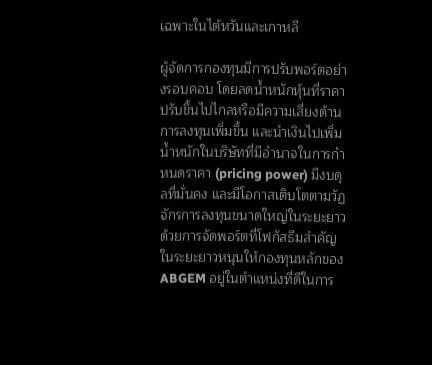เฉพาะในไต้หวันและเกาหลี

ผู้จัดการกองทุนมีการปรับพอร์ตอย่างรอบคอบ โดยลดน้ำหนักหุ้นที่ราคาปรับขึ้นไปไกลหรือมีความเสี่ยงด้านการลงทุนเพิ่มขึ้น และนำเงินไปเพิ่มน้ำหนักในบริษัทที่มีอำนาจในการกำหนดราคา (pricing power) มีงบดุลที่มั่นคง และมีโอกาสเติบโตตามวัฏจักรการลงทุนขนาดใหญ่ในระยะยาว ด้วยการจัดพอร์ตที่โฟกัสธีมสำคัญในระยะยาวหนุนให้กองทุนหลักของ ABGEM อยู่ในตำแหน่งที่ดีในการ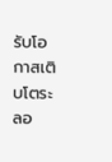รับโอกาสเติบโตระลอ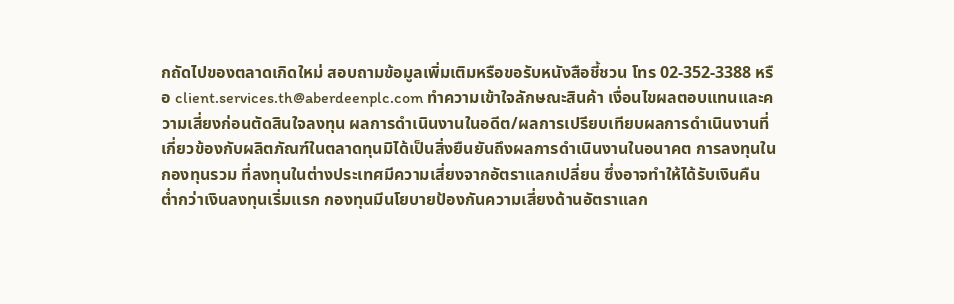กถัดไปของตลาดเกิดใหม่ สอบถามข้อมูลเพิ่มเติมหรือขอรับหนังสือชี้ชวน โทร 02-352-3388 หรือ client.services.th@aberdeenplc.com ทำความเข้าใจลักษณะสินค้า เงื่อนไขผลตอบแทนและความเสี่ยงก่อนตัดสินใจลงทุน ผลการดำเนินงานในอดีต/ผลการเปรียบเทียบผลการดำเนินงานที่เกี่ยวข้องกับผลิตภัณฑ์ในตลาดทุนมิได้เป็นสิ่งยืนยันถึงผลการดำเนินงานในอนาคต การลงทุนในกองทุนรวม ที่ลงทุนในต่างประเทศมีความเสี่ยงจากอัตราแลกเปลี่ยน ซึ่งอาจทำให้ได้รับเงินคืนต่ำกว่าเงินลงทุนเริ่มแรก กองทุนมีนโยบายป้องกันความเสี่ยงด้านอัตราแลก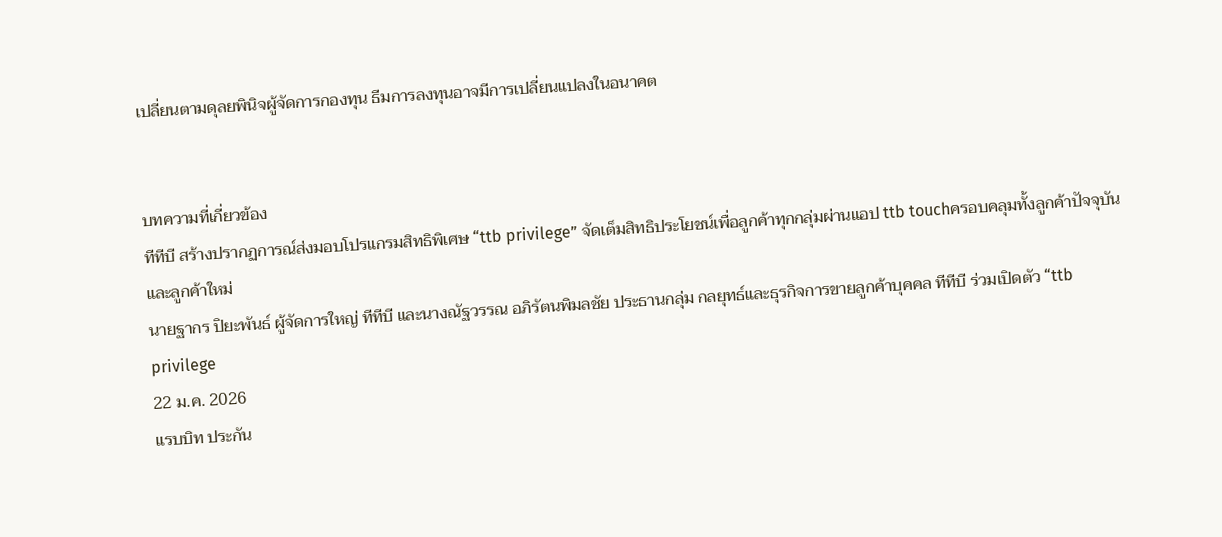เปลี่ยนตามดุลยพินิจผู้จัดการกองทุน ธีมการลงทุนอาจมีการเปลี่ยนแปลงในอนาคต


บทความที่เกี่ยวข้อง
ทีทีบี สร้างปรากฏการณ์ส่งมอบโปรแกรมสิทธิพิเศษ “ttb privilege” จัดเต็มสิทธิประโยชน์เพื่อลูกค้าทุกกลุ่มผ่านแอป ttb touchครอบคลุมทั้งลูกค้าปัจจุบันและลูกค้าใหม่
นายฐากร ปิยะพันธ์ ผู้จัดการใหญ่ ทีทีบี และนางณัฐวรรณ อภิรัตนพิมลชัย ประธานกลุ่ม กลยุทธ์และธุรกิจการขายลูกค้าบุคคล ทีทีบี ร่วมเปิดตัว “ttb privilege
22 ม.ค. 2026
แรบบิท ประกัน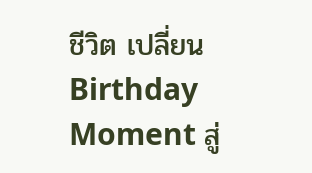ชีวิต เปลี่ยน Birthday Moment สู่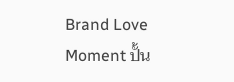Brand Love Moment ปั้น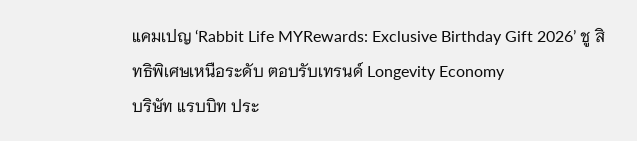แคมเปญ ‘Rabbit Life MYRewards: Exclusive Birthday Gift 2026’ ชู สิทธิพิเศษเหนือระดับ ตอบรับเทรนด์ Longevity Economy
บริษัท แรบบิท ประ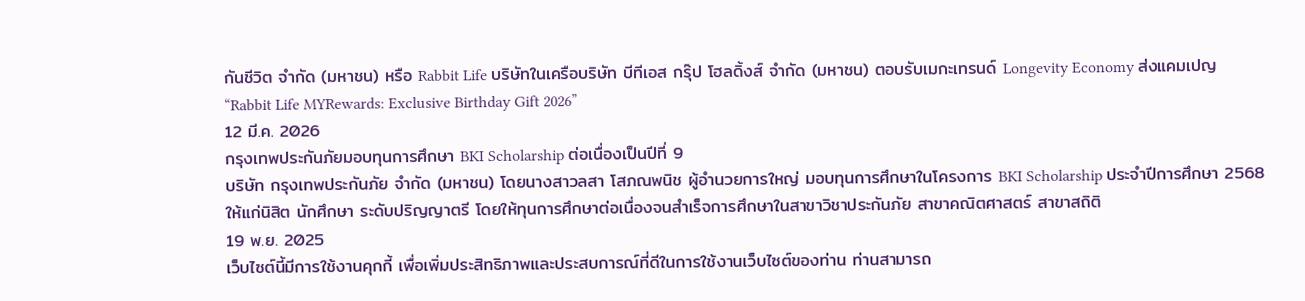กันชีวิต จำกัด (มหาชน) หรือ Rabbit Life บริษัทในเครือบริษัท บีทีเอส กรุ๊ป โฮลดิ้งส์ จำกัด (มหาชน) ตอบรับเมกะเทรนด์ Longevity Economy ส่งแคมเปญ “Rabbit Life MYRewards: Exclusive Birthday Gift 2026”
12 มี.ค. 2026
กรุงเทพประกันภัยมอบทุนการศึกษา BKI Scholarship ต่อเนื่องเป็นปีที่ 9
บริษัท กรุงเทพประกันภัย จำกัด (มหาชน) โดยนางสาวลสา โสภณพนิช ผู้อำนวยการใหญ่ มอบทุนการศึกษาในโครงการ BKI Scholarship ประจำปีการศึกษา 2568 ให้แก่นิสิต นักศึกษา ระดับปริญญาตรี โดยให้ทุนการศึกษาต่อเนื่องจนสำเร็จการศึกษาในสาขาวิชาประกันภัย สาขาคณิตศาสตร์ สาขาสถิติ
19 พ.ย. 2025
เว็บไซต์นี้มีการใช้งานคุกกี้ เพื่อเพิ่มประสิทธิภาพและประสบการณ์ที่ดีในการใช้งานเว็บไซต์ของท่าน ท่านสามารถ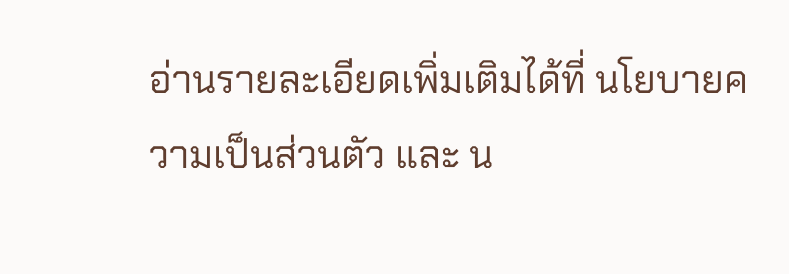อ่านรายละเอียดเพิ่มเติมได้ที่ นโยบายความเป็นส่วนตัว และ น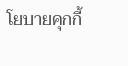โยบายคุกกี้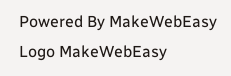Powered By MakeWebEasy Logo MakeWebEasy